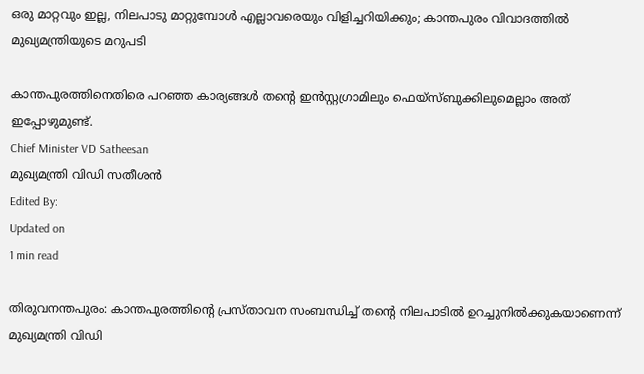ഒരു മാറ്റവും ഇല്ല, നിലപാടു മാറ്റുമ്പോള്‍ എല്ലാവരെയും വിളിച്ചറിയിക്കും; കാന്തപുരം വിവാദത്തില്‍ മുഖ്യമന്ത്രിയുടെ മറുപടി

കാന്തപുരത്തിനെതിരെ പറഞ്ഞ കാര്യങ്ങള്‍ തന്റെ ഇന്‍സ്റ്റഗ്രാമിലും ഫെയ്‌സ്ബുക്കിലുമെല്ലാം അത് ഇപ്പോഴുമുണ്ട്.
Chief Minister VD Satheesan
മുഖ്യമന്ത്രി വിഡി സതീശന്‍
Edited By:
Updated on
1 min read

തിരുവനന്തപുരം: കാന്തപുരത്തിന്റെ പ്രസ്താവന സംബന്ധിച്ച് തന്റെ നിലപാടില്‍ ഉറച്ചുനില്‍ക്കുകയാണെന്ന് മുഖ്യമന്ത്രി വിഡി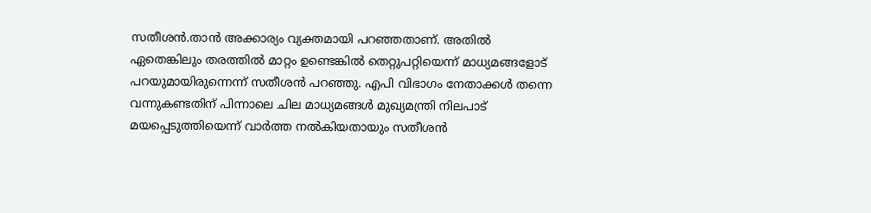സതീശന്‍.താന്‍ അക്കാര്യം വ്യക്തമായി പറഞ്ഞതാണ്. അതില്‍ ഏതെങ്കിലും തരത്തില്‍ മാറ്റം ഉണ്ടെങ്കില്‍ തെറ്റുപറ്റിയെന്ന് മാധ്യമങ്ങളോട് പറയുമായിരുന്നെന്ന് സതീശന്‍ പറഞ്ഞു. എപി വിഭാഗം നേതാക്കള്‍ തന്നെ വന്നുകണ്ടതിന് പിന്നാലെ ചില മാധ്യമങ്ങള്‍ മുഖ്യമന്ത്രി നിലപാട് മയപ്പെടുത്തിയെന്ന് വാര്‍ത്ത നല്‍കിയതായും സതീശന്‍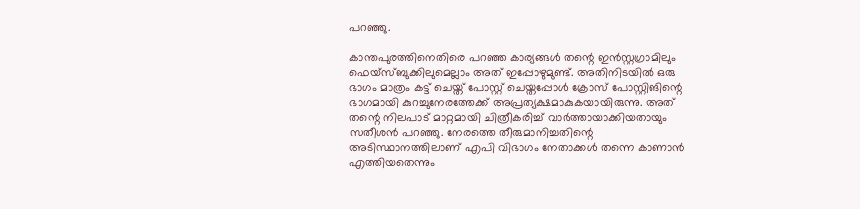പറഞ്ഞു.

കാന്തപുരത്തിനെതിരെ പറഞ്ഞ കാര്യങ്ങള്‍ തന്റെ ഇന്‍സ്റ്റഗ്രാമിലും ഫെയ്‌സ്ബുക്കിലുമെല്ലാം അത് ഇപ്പോഴുമുണ്ട്. അതിനിടയില്‍ ഒരു ഭാഗം മാത്രം കട്ട് ചെയ്ത് പോസ്റ്റ് ചെയ്തപ്പോള്‍ ക്രോസ് പോസ്റ്റിങിന്റെ ഭാഗമായി കുറച്ചുനേരത്തേക്ക് അപ്രത്യക്ഷമാകുകയായിരുന്നു. അത് തന്റെ നിലപാട് മാറ്റമായി ചിത്രീകരിച്ച് വാര്‍ത്തായാക്കിയതായും സതീശന്‍ പറഞ്ഞു. നേരത്തെ തീരുമാനിച്ചതിന്റെ അടിസ്ഥാനത്തിലാണ് എപി വിഭാഗം നേതാക്കള്‍ തന്നെ കാണാന്‍ എത്തിയതെന്നും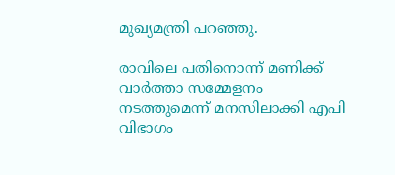മുഖ്യമന്ത്രി പറഞ്ഞു.

രാവിലെ പതിനൊന്ന് മണിക്ക് വാര്‍ത്താ സമ്മേളനം നടത്തുമെന്ന് മനസിലാക്കി എപി വിഭാഗം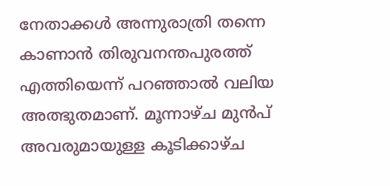നേതാക്കള്‍ അന്നുരാത്രി തന്നെ കാണാന്‍ തിരുവനന്തപുരത്ത് എത്തിയെന്ന് പറഞ്ഞാല്‍ വലിയ അത്ഭുതമാണ്. മൂന്നാഴ്ച മുന്‍പ് അവരുമായുള്ള കൂടിക്കാഴ്ച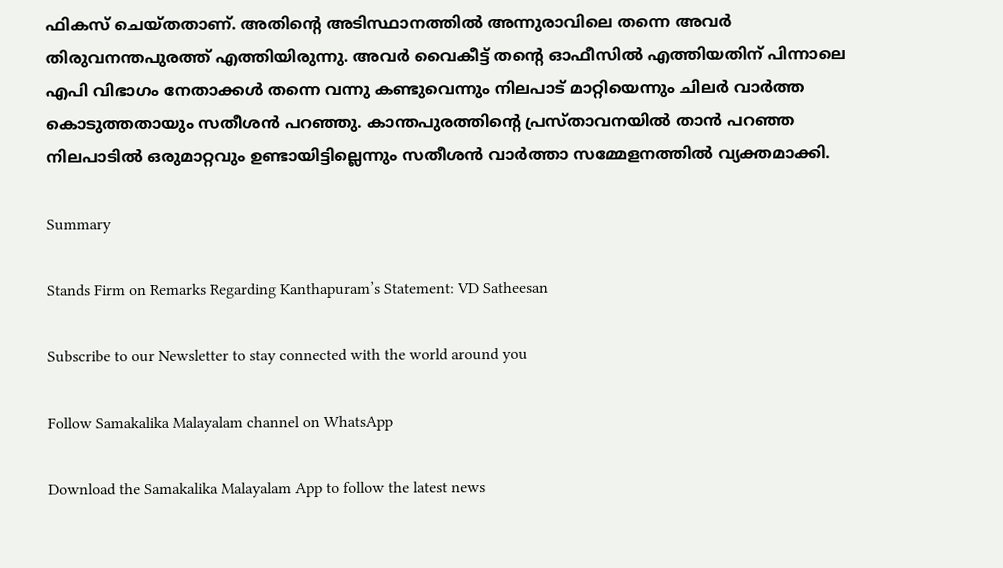ഫികസ് ചെയ്തതാണ്. അതിന്റെ അടിസ്ഥാനത്തില്‍ അന്നുരാവിലെ തന്നെ അവര്‍ തിരുവനന്തപുരത്ത് എത്തിയിരുന്നു. അവര്‍ വൈകീട്ട് തന്റെ ഓഫീസില്‍ എത്തിയതിന് പിന്നാലെ എപി വിഭാഗം നേതാക്കള്‍ തന്നെ വന്നു കണ്ടുവെന്നും നിലപാട് മാറ്റിയെന്നും ചിലര്‍ വാര്‍ത്ത കൊടുത്തതായും സതീശന്‍ പറഞ്ഞു. കാന്തപുരത്തിന്റെ പ്രസ്താവനയില്‍ താന്‍ പറഞ്ഞ നിലപാടില്‍ ഒരുമാറ്റവും ഉണ്ടായിട്ടില്ലെന്നും സതീശന്‍ വാര്‍ത്താ സമ്മേളനത്തില്‍ വ്യക്തമാക്കി.

Summary

Stands Firm on Remarks Regarding Kanthapuram’s Statement: VD Satheesan

Subscribe to our Newsletter to stay connected with the world around you

Follow Samakalika Malayalam channel on WhatsApp

Download the Samakalika Malayalam App to follow the latest news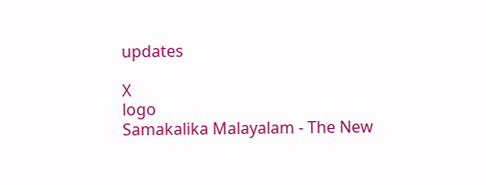updates

X
logo
Samakalika Malayalam - The New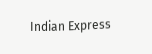Indian Express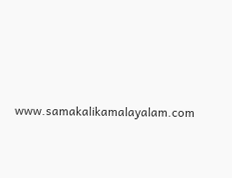www.samakalikamalayalam.com